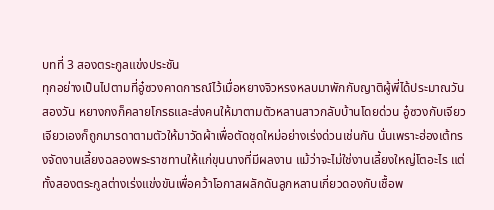บทที่ 3 สองตระกูลแข่งประชัน
ทุกอย่างเป็นไปตามที่อู๋ซวงคาดการณ์ไว้เมื่อหยางจิวหรงหลบมาพักกับญาติผู้พี่ได้ประมาณวันสองวัน หยางกงก็คลายโกรธและส่งคนให้มาตามตัวหลานสาวกลับบ้านโดยด่วน อู๋ซวงกับเจียวเจียวเองก็ถูกมารดาตามตัวให้มาวัดผ้าเพื่อตัดชุดใหม่อย่างเร่งด่วนเช่นกัน นั่นเพราะฮ่องเต้ทรงจัดงานเลี้ยงฉลองพระราชทานให้แก่ขุนนางที่มีผลงาน แม้ว่าจะไม่ใช่งานเลี้ยงใหญ่โตอะไร แต่ทั้งสองตระกูลต่างเร่งแข่งขันเพื่อคว้าโอกาสผลักดันลูกหลานเกี่ยวดองกับเชื้อพ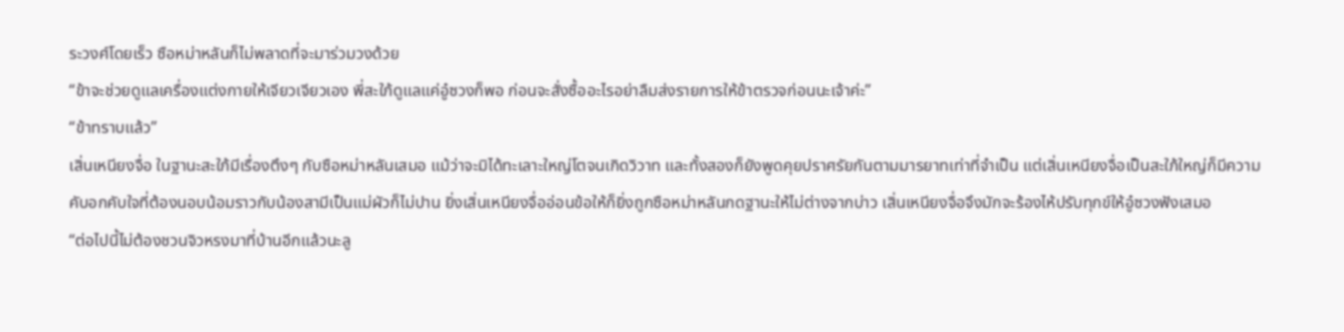ระวงศ์โดยเร็ว ซือหม่าหลันก็ไม่พลาดที่จะมาร่วมวงด้วย
“ข้าจะช่วยดูแลเครื่องแต่งกายให้เจียวเจียวเอง พี่สะใภ้ดูแลแค่อู๋ซวงก็พอ ก่อนจะสั่งซื้ออะไรอย่าลืมส่งรายการให้ข้าตรวจก่อนนะเจ้าค่ะ”
“ข้าทราบแล้ว”
เสิ่นเหนียงจื่อ ในฐานะสะใภ้มีเรื่องตึงๆ กับซือหม่าหลันเสมอ แม้ว่าจะมิได้ทะเลาะใหญ่โตจนเกิดวิวาท และทั้งสองก็ยังพูดคุยปราศรัยกันตามมารยาทเท่าที่จำเป็น แต่เสิ่นเหนียงจื่อเป็นสะใภ้ใหญ่ก็มีความคับอกคับใจที่ต้องนอบน้อมราวกับน้องสามีเป็นแม่ผัวก็ไม่ปาน ยิ่งเสิ่นเหนียงจื่ออ่อนข้อให้ก็ยิ่งถูกซือหม่าหลันกดฐานะให้ไม่ต่างจากบ่าว เสิ่นเหนียงจื่อจึงมักจะร้องไห้ปรับทุกข์ให้อู๋ซวงฟังเสมอ
“ต่อไปนี้ไม่ต้องชวนจิวหรงมาที่บ้านอีกแล้วนะลู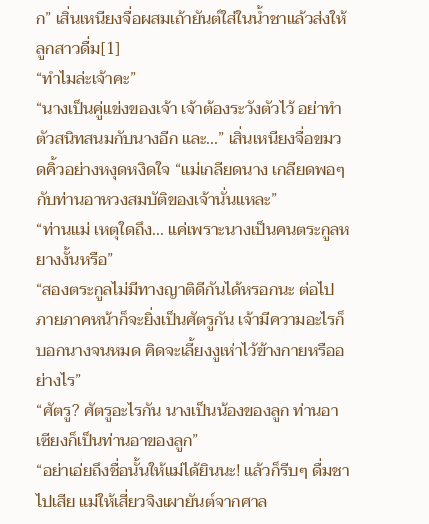ก” เสิ่นเหนียงจื่อผสมเถ้ายันต์ใส่ในน้ำชาแล้วส่งให้ลูกสาวดื่ม[1]
“ทำไมล่ะเจ้าคะ”
“นางเป็นคู่แข่งของเจ้า เจ้าต้องระวังตัวไว้ อย่าทำตัวสนิทสนมกับนางอีก และ...” เสิ่นเหนียงจื่อขมวดคิ้วอย่างหงุดหงิดใจ “แม่เกลียดนาง เกลียดพอๆ กับท่านอาหวงสมบัติของเจ้านั่นแหละ”
“ท่านแม่ เหตุใดถึง... แค่เพราะนางเป็นคนตระกูลหยางงั้นหรือ”
“สองตระกูลไม่มีทางญาติดีกันได้หรอกนะ ต่อไปภายภาคหน้าก็จะยิ่งเป็นศัตรูกัน เจ้ามีความอะไรก็บอกนางจนหมด คิดจะเลี้ยงงูเห่าไว้ข้างกายหรืออย่างไร”
“ศัตรู? ศัตรูอะไรกัน นางเป็นน้องของลูก ท่านอาเซียงก็เป็นท่านอาของลูก”
“อย่าเอ่ยถึงชื่อนั้นให้แม่ได้ยินนะ! แล้วก็รีบๆ ดื่มชาไปเสีย แม่ให้เสี่ยวจิงเผายันต์จากศาล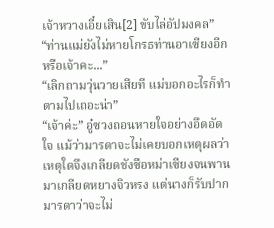เจ้าหวางเอี๋ยเสิน[2] ขับไล่อัปมงคล”
“ท่านแม่ยังไม่หายโกรธท่านอาเซียงอีกหรือเจ้าคะ...”
“เลิกถามวุ่นวายเสียที แม่บอกอะไรก็ทำตามไปเถอะน่า”
“เจ้าค่ะ” อู๋ซวงถอนหายใจอย่างอึดอัดใจ แม้ว่ามารดาจะไม่เคยบอกเหตุผลว่าเหตุใดจึงเกลียดชังซือหม่าเซียงจนพานมาเกลียดหยางจิวหรง แต่นางก็รับปากมารดาว่าจะไม่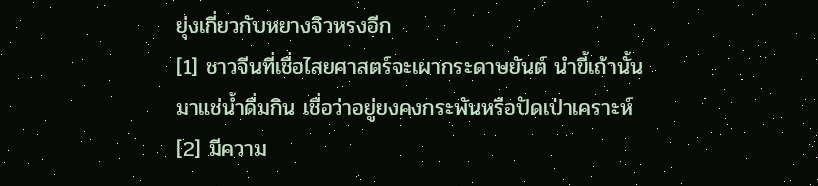ยุ่งเกี่ยวกับหยางจิวหรงอีก
[1] ชาวจีนที่เชื่อไสยศาสตร์จะเผากระดาษยันต์ นำขี้เถ้านั้นมาแช่น้ำดื่มกิน เชื่อว่าอยู่ยงคงกระพันหรือปัดเป่าเคราะห์
[2] มีความ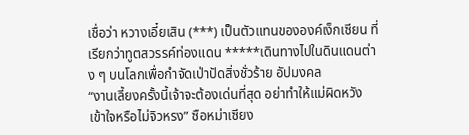เชื่อว่า หวางเอี๋ยเสิน (***) เป็นตัวแทนขององค์เง็กเซียน ที่เรียกว่าทูตสวรรค์ท่องแดน *****เดินทางไปในดินแดนต่าง ๆ บนโลกเพื่อกำจัดเป่าปัดสิ่งชั่วร้าย อัปมงคล
“งานเลี้ยงครั้งนี้เจ้าจะต้องเด่นที่สุด อย่าทำให้แม่ผิดหวัง เข้าใจหรือไม่จิวหรง” ซือหม่าเซียง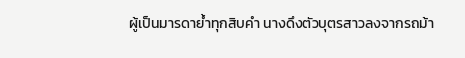ผู้เป็นมารดาย้ำทุกสิบคำ นางดึงตัวบุตรสาวลงจากรถม้า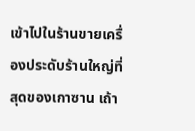เข้าไปในร้านขายเครื่องประดับร้านใหญ่ที่สุดของเกาซาน เถ้า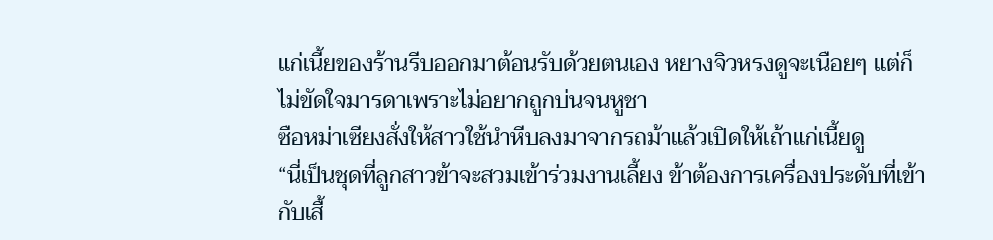แก่เนี้ยของร้านรีบออกมาต้อนรับด้วยตนเอง หยางจิวหรงดูจะเนือยๆ แต่ก็ไม่ขัดใจมารดาเพราะไม่อยากถูกบ่นจนหูชา
ซือหม่าเซียงสั่งให้สาวใช้นำหีบลงมาจากรถม้าแล้วเปิดให้เถ้าแก่เนี้ยดู
“นี่เป็นชุดที่ลูกสาวข้าจะสวมเข้าร่วมงานเลี้ยง ข้าต้องการเครื่องประดับที่เข้ากับเสื้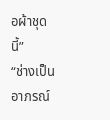อผ้าชุดนี้”
“ช่างเป็นอาภรณ์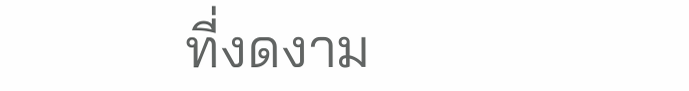ที่งดงาม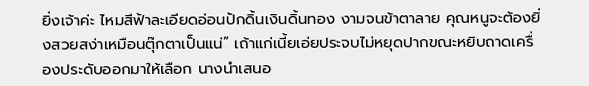ยิ่งเจ้าค่ะ ไหมสีฟ้าละเอียดอ่อนปักดิ้นเงินดิ้นทอง งามจนข้าตาลาย คุณหนูจะต้องยิ่งสวยสง่าเหมือนตุ๊กตาเป็นแน่” เถ้าแก่เนี้ยเอ่ยประจบไม่หยุดปากขณะหยิบถาดเครื่องประดับออกมาให้เลือก นางนำเสนอ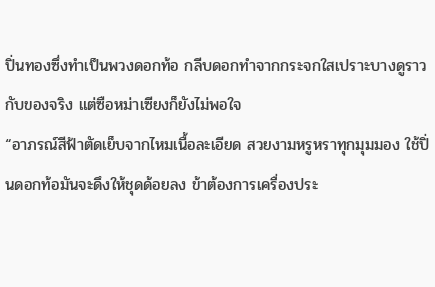ปิ่นทองซึ่งทำเป็นพวงดอกท้อ กลีบดอกทำจากกระจกใสเปราะบางดูราวกับของจริง แต่ซือหม่าเซียงก็ยังไม่พอใจ
“อาภรณ์สีฟ้าตัดเย็บจากไหมเนื้อละเอียด สวยงามหรูหราทุกมุมมอง ใช้ปิ่นดอกท้อมันจะดึงให้ชุดด้อยลง ข้าต้องการเครื่องประ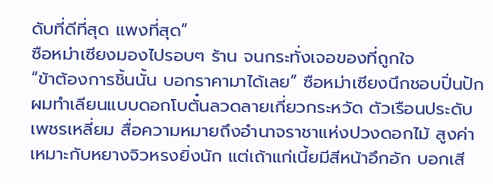ดับที่ดีที่สุด แพงที่สุด”
ซือหม่าเซียงมองไปรอบๆ ร้าน จนกระทั่งเจอของที่ถูกใจ
“ข้าต้องการชิ้นนั้น บอกราคามาได้เลย” ซือหม่าเซียงนึกชอบปิ่นปักผมทำเลียนแบบดอกโบตั๋นลวดลายเกี่ยวกระหวัด ตัวเรือนประดับเพชรเหลี่ยม สื่อความหมายถึงอำนาจราชาแห่งปวงดอกไม้ สูงค่าเหมาะกับหยางจิวหรงยิ่งนัก แต่เถ้าแก่เนี้ยมีสีหน้าอึกอัก บอกเสี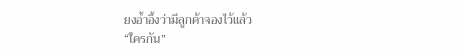ยงอ้ำอึ้งว่ามีลูกค้าจองไว้แล้ว
“ใครกัน”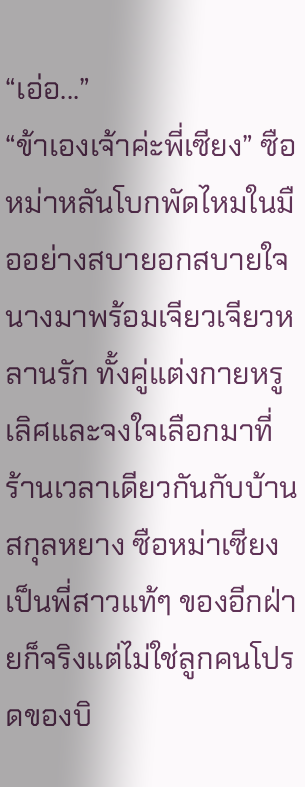“เอ่อ...”
“ข้าเองเจ้าค่ะพี่เซียง” ซือหม่าหลันโบกพัดไหมในมืออย่างสบายอกสบายใจ นางมาพร้อมเจียวเจียวหลานรัก ทั้งคู่แต่งกายหรูเลิศและจงใจเลือกมาที่ร้านเวลาเดียวกันกับบ้านสกุลหยาง ซือหม่าเซียงเป็นพี่สาวแท้ๆ ของอีกฝ่ายก็จริงแต่ไม่ใช่ลูกคนโปรดของบิ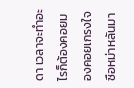ดา เวลาจะทำอะไรก็ต้องคอยมองคอยเกรงใจซือหม่าหลันมา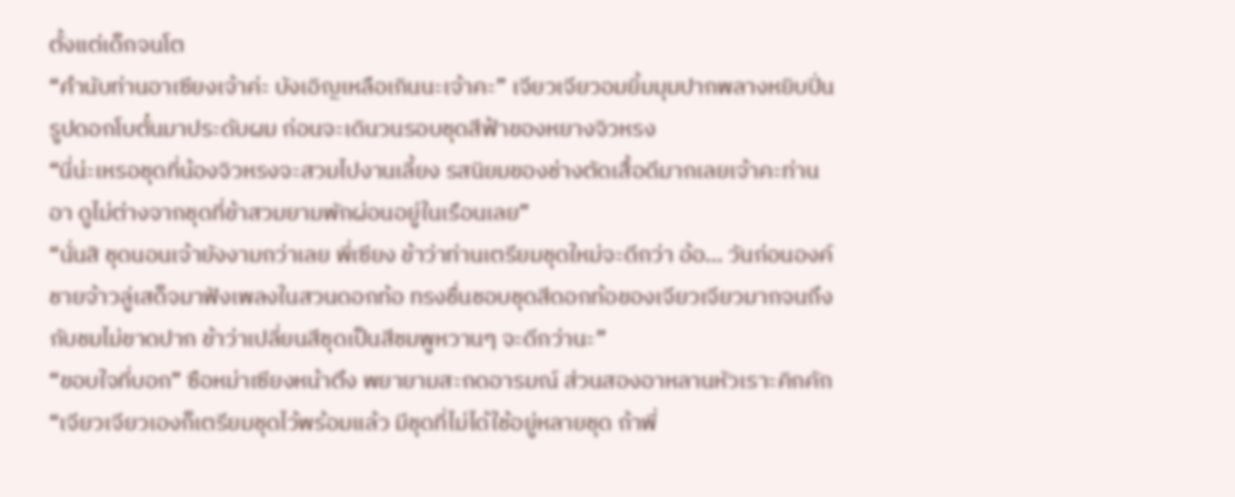ตั้งแต่เด็กจนโต
“คำนับท่านอาเซียงเจ้าค่ะ บังเอิญเหลือเกินนะเจ้าคะ” เจียวเจียวอมยิ้มมุมปากพลางหยิบปิ่นรูปดอกโบตั๋นมาประดับผม ก่อนจะเดินวนรอบชุดสีฟ้าของหยางจิวหรง
“นี่น่ะเหรอชุดที่น้องจิวหรงจะสวมไปงานเลี้ยง รสนิยมของช่างตัดเสื้อดีมากเลยเจ้าคะท่านอา ดูไม่ต่างจากชุดที่ข้าสวมยามพักผ่อนอยู่ในเรือนเลย”
“นั่นสิ ชุดนอนเจ้ายังงามกว่าเลย พี่เซียง ข้าว่าท่านเตรียมชุดใหม่จะดีกว่า อ้อ... วันก่อนองค์ชายจ้าวลู่เสด็จมาฟังเพลงในสวนดอกท้อ ทรงชื่นชอบชุดสีดอกท้อของเจียวเจียวมากจนถึงกับชมไม่ขาดปาก ข้าว่าเปลี่ยนสีชุดเป็นสีชมพูหวานๆ จะดีกว่านะ”
“ขอบใจที่บอก” ซือหม่าเซียงหน้าตึง พยายามสะกดอารมณ์ ส่วนสองอาหลานหัวเราะคิกคัก
“เจียวเจียวเองก็เตรียมชุดไว้พร้อมแล้ว มีชุดที่ไม่ได้ใช้อยู่หลายชุด ถ้าพี่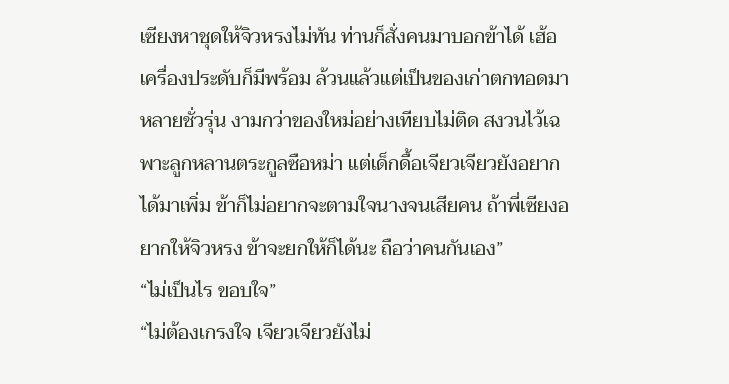เซียงหาชุดให้จิวหรงไม่ทัน ท่านก็สั่งคนมาบอกข้าได้ เฮ้อ เครื่องประดับก็มีพร้อม ล้วนแล้วแต่เป็นของเก่าตกทอดมาหลายชั่วรุ่น งามกว่าของใหม่อย่างเทียบไม่ติด สงวนไว้เฉพาะลูกหลานตระกูลซือหม่า แต่เด็กดื้อเจียวเจียวยังอยากได้มาเพิ่ม ข้าก็ไม่อยากจะตามใจนางจนเสียคน ถ้าพี่เซียงอยากให้จิวหรง ข้าจะยกให้ก็ได้นะ ถือว่าคนกันเอง”
“ไม่เป็นไร ขอบใจ”
“ไม่ต้องเกรงใจ เจียวเจียวยังไม่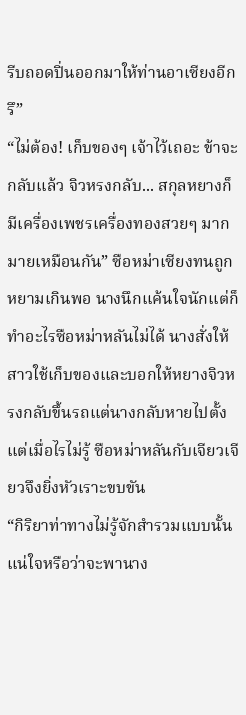รีบถอดปิ่นออกมาให้ท่านอาเซียงอีกรึ”
“ไม่ต้อง! เก็บของๆ เจ้าไว้เถอะ ข้าจะกลับแล้ว จิวหรงกลับ... สกุลหยางก็มีเครื่องเพชรเครื่องทองสวยๆ มากมายเหมือนกัน” ซือหม่าเซียงทนถูกหยามเกินพอ นางนึกแค้นใจนักแต่ก็ทำอะไรซือหม่าหลันไม่ได้ นางสั่งให้สาวใช้เก็บของและบอกให้หยางจิวหรงกลับขึ้นรถแต่นางกลับหายไปตั้งแต่เมื่อไรไม่รู้ ซือหม่าหลันกับเจียวเจียวจึงยิ่งหัวเราะขบขัน
“กิริยาท่าทางไม่รู้จักสำรวมแบบนั้น แน่ใจหรือว่าจะพานาง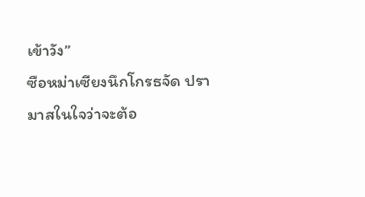เข้าวัง”
ซือหม่าเซียงนึกโกรธจัด ปรามาสในใจว่าจะต้อ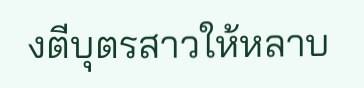งตีบุตรสาวให้หลาบ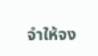จำให้จง